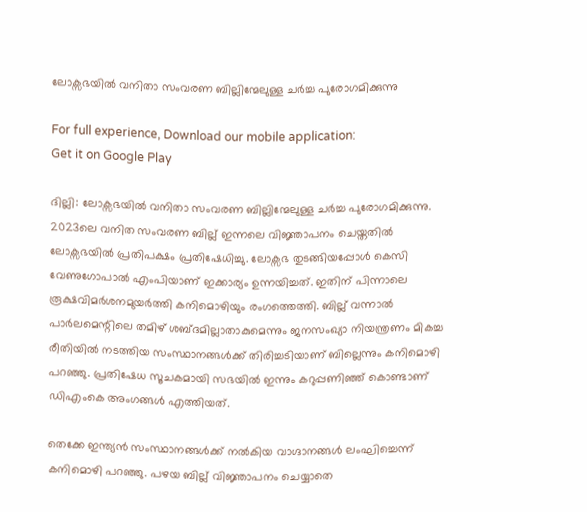ലോക്സഭയിൽ വനിതാ സംവരണ ബില്ലിന്മേലുള്ള ചർച്ച പുരോഗമിക്കുന്നു

For full experience, Download our mobile application:
Get it on Google Play

ദില്ലി: ലോക്സഭയിൽ വനിതാ സംവരണ ബില്ലിന്മേലുള്ള ചർച്ച പുരോഗമിക്കുന്നു. 2023ലെ വനിത സംവരണ ബില്ല് ഇന്നലെ വിജ്ഞാപനം ചെയ്തതിൽ ലോക്സഭയിൽ പ്രതിപക്ഷം പ്രതിഷേധിച്ചു. ലോക്സഭ തുടങ്ങിയപ്പോൾ കെസി വേണുഗോപാൽ എംപിയാണ് ഇക്കാര്യം ഉന്നയിച്ചത്. ഇതിന് പിന്നാലെ രൂക്ഷവിമർശനമുയർത്തി കനിമൊഴിയും രംഗത്തെത്തി. ബില്ല് വന്നാൽ പാർലമെന്റിലെ തമിഴ് ശബ്ദമില്ലാതാകുമെന്നും ജനസംഖ്യാ നിയന്ത്രണം മികച്ച രീതിയിൽ നടത്തിയ സംസ്ഥാനങ്ങൾക്ക് തിരിച്ചടിയാണ് ബില്ലെന്നും കനിമൊഴി പറഞ്ഞു. പ്രതിഷേധ സൂചകമായി സഭയിൽ ഇന്നും കറുപ്പണിഞ്ഞ് കൊണ്ടാണ് ഡിഎംകെ അംഗങ്ങൾ എത്തിയത്.

തെക്കേ ഇന്ത്യൻ സംസ്ഥാനങ്ങൾക്ക് നൽകിയ വാഗ്ദാനങ്ങൾ ലംഘിച്ചെന്ന് കനിമൊഴി പറഞ്ഞു. പഴയ ബില്ല് വിജ്ഞാപനം ചെയ്യാതെ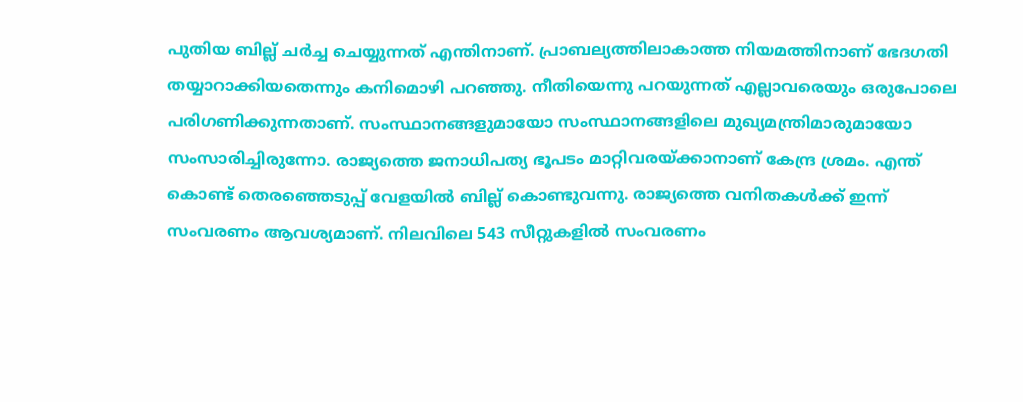പുതിയ ബില്ല് ചർച്ച ചെയ്യുന്നത് എന്തിനാണ്. പ്രാബല്യത്തിലാകാത്ത നിയമത്തിനാണ് ഭേദഗതി തയ്യാറാക്കിയതെന്നും കനിമൊഴി പറഞ്ഞു. നീതിയെന്നു പറയുന്നത് എല്ലാവരെയും ഒരുപോലെ പരിഗണിക്കുന്നതാണ്. സംസ്ഥാനങ്ങളുമായോ സംസ്ഥാനങ്ങളിലെ മുഖ്യമന്ത്രിമാരുമായോ സംസാരിച്ചിരുന്നോ. രാജ്യത്തെ ജനാധിപത്യ ഭൂപടം മാറ്റിവരയ്ക്കാനാണ് കേന്ദ്ര ശ്രമം. എന്ത് കൊണ്ട് തെരഞ്ഞെടുപ്പ് വേളയിൽ ബില്ല് കൊണ്ടുവന്നു. രാജ്യത്തെ വനിതകൾക്ക് ഇന്ന് സംവരണം ആവശ്യമാണ്. നിലവിലെ 543 സീറ്റുകളിൽ സംവരണം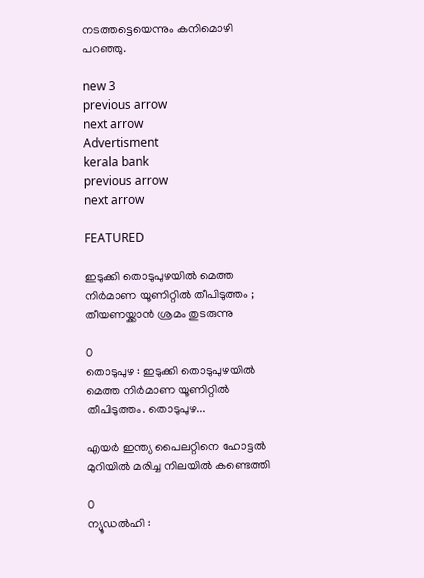നടത്തട്ടെയെന്നും കനിമൊഴി പറഞ്ഞു.

new 3
previous arrow
next arrow
Advertisment
kerala bank
previous arrow
next arrow

FEATURED

ഇടുക്കി തൊടുപുഴയിൽ മെത്ത നിർമാണ യൂണിറ്റിൽ തീപിടുത്തം ; തീയണയ്ക്കാൻ ശ്രമം തുടരുന്നു

0
തൊടുപുഴ : ഇടുക്കി തൊടുപുഴയിൽ മെത്ത നിർമാണ യൂണിറ്റിൽ തീപിടുത്തം. തൊടുപുഴ...

എയര്‍ ഇന്ത്യ പൈലറ്റിനെ ഹോട്ടല്‍ മുറിയില്‍ മരിച്ച നിലയില്‍ കണ്ടെത്തി

0
ന്യൂഡല്‍ഹി :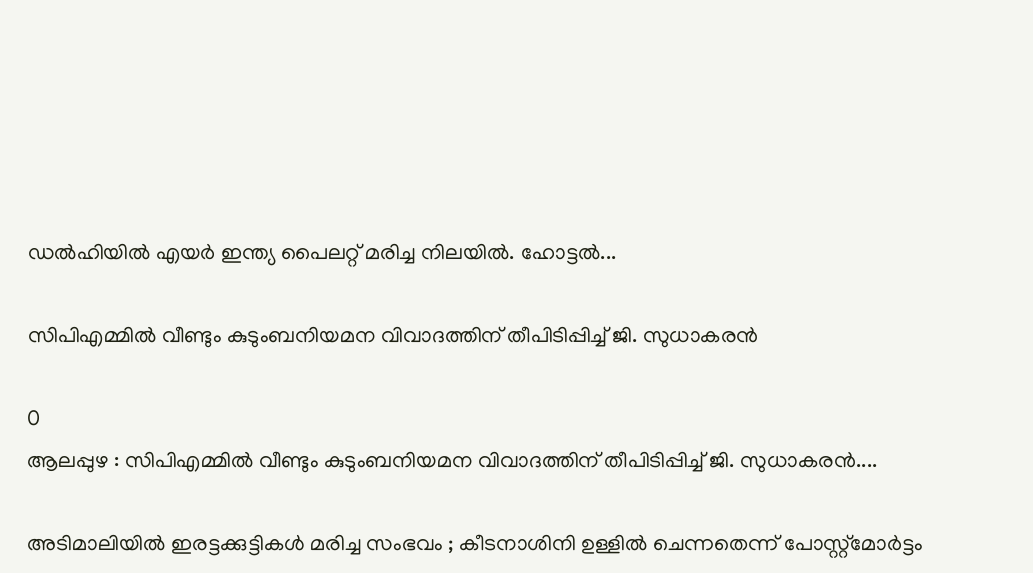ഡല്‍ഹിയില്‍ എയര്‍ ഇന്ത്യ പൈലറ്റ് മരിച്ച നിലയില്‍. ഹോട്ടല്‍...

സിപിഎമ്മിൽ വീണ്ടും കുടുംബനിയമന വിവാദത്തിന് തീപിടിപ്പിച്ച് ജി. സുധാകരൻ

0
ആലപ്പുഴ : സിപിഎമ്മിൽ വീണ്ടും കുടുംബനിയമന വിവാദത്തിന് തീപിടിപ്പിച്ച് ജി. സുധാകരൻ....

അടിമാലിയിൽ ഇരട്ടക്കുട്ടികൾ മരിച്ച സംഭവം ; കീടനാശിനി ഉള്ളില്‍ ചെന്നതെന്ന് പോസ്റ്റ്‌മോര്‍ട്ടം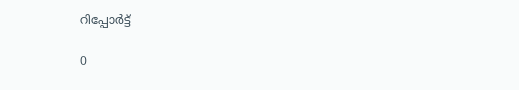റിപ്പോർട്ട്

0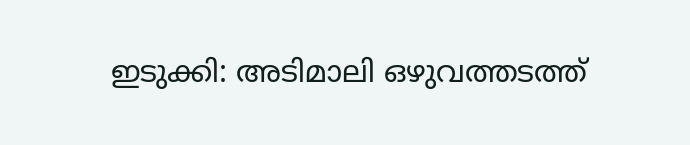ഇടുക്കി: അടിമാലി ഒഴുവത്തടത്ത്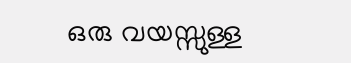ഒരു വയസ്സുള്ള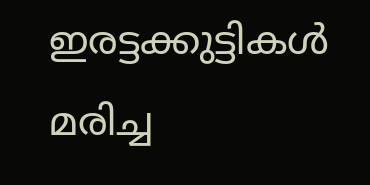ഇരട്ടക്കുട്ടികൾ മരിച്ച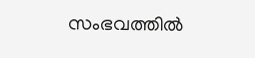സംഭവത്തിൽ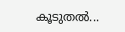കൂടുതൽ...